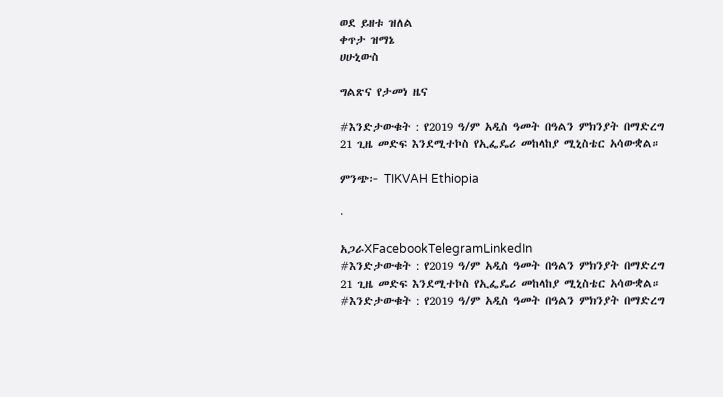ወደ ይዘቱ ዝለል
ቀጥታ ዝማኔ
ሀሁኒውስ

ግልጽና የታመነ ዜና

#እንድታውቁት : የ2019 ዓ/ም አዲስ ዓመት በዓልን ምክንያት በማድረግ 21 ጊዜ መድፍ እንደሚተኮስ የኢፌዴሪ መከላከያ ሚኒስቴር አሳውቋል።

ምንጭ፦ TIKVAH Ethiopia

·

አጋራXFacebookTelegramLinkedIn
#እንድታውቁት : የ2019 ዓ/ም አዲስ ዓመት በዓልን ምክንያት በማድረግ 21 ጊዜ መድፍ እንደሚተኮስ የኢፌዴሪ መከላከያ ሚኒስቴር አሳውቋል።
#እንድታውቁት : የ2019 ዓ/ም አዲስ ዓመት በዓልን ምክንያት በማድረግ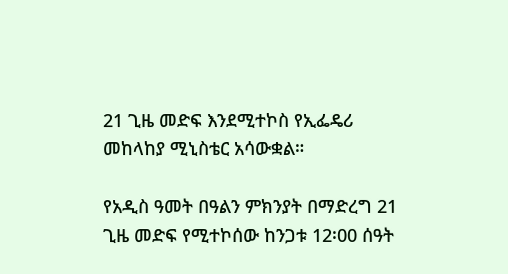21 ጊዜ መድፍ እንደሚተኮስ የኢፌዴሪ መከላከያ ሚኒስቴር አሳውቋል።

የአዲስ ዓመት በዓልን ምክንያት በማድረግ 21 ጊዜ መድፍ የሚተኮሰው ከንጋቱ 12፡00 ሰዓት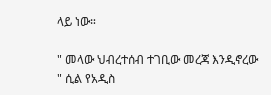ላይ ነው።

" መላው ህብረተሰብ ተገቢው መረጃ እንዲኖረው " ሲል የአዲስ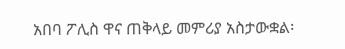አበባ ፖሊስ ዋና ጠቅላይ መምሪያ አስታውቋል፡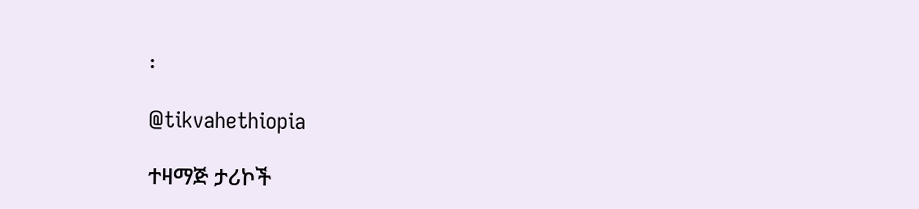፡

@tikvahethiopia

ተዛማጅ ታሪኮች